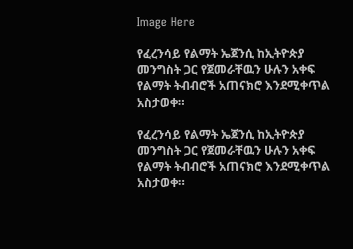Image Here

የፈረንሳይ የልማት ኤጀንሲ ከኢትዮጵያ መንግስት ጋር የጀመራቸዉን ሁሉን አቀፍ የልማት ትብብሮች አጠናክሮ እንደሚቀጥል አስታወቀ።

የፈረንሳይ የልማት ኤጀንሲ ከኢትዮጵያ መንግስት ጋር የጀመራቸዉን ሁሉን አቀፍ የልማት ትብብሮች አጠናክሮ እንደሚቀጥል አስታወቀ።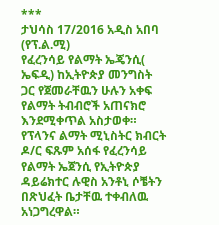***
ታህሳስ 17/2016 አዲስ አበባ (የፕ.ል.ሚ)
የፈረንሳይ የልማት ኤጄንሲ( ኤፍዲ) ከኢትዮጵያ መንግስት ጋር የጀመራቸዉን ሁሉን አቀፍ የልማት ትብብሮች አጠናክሮ እንደሚቀጥል አስታወቀ።
የፕላንና ልማት ሚኒስትር ክብርት ዶ/ር ፍጹም አሰፋ የፈረንሳይ የልማት ኤጀንሲ የኢትዮጵያ ዳይሬክተር ሉዊስ አንቶኒ ሶቼትን በጽህፈት ቤታቸዉ ተቀብለዉ አነጋግረዋል።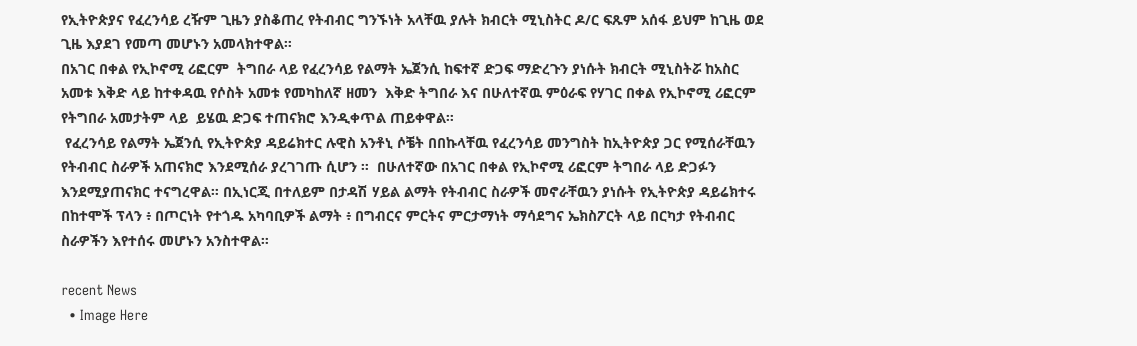የኢትዮጵያና የፈረንሳይ ረዥም ጊዜን ያስቆጠረ የትብብር ግንኙነት አላቸዉ ያሉት ክብርት ሚኒስትር ዶ/ር ፍጹም አሰፋ ይህም ከጊዜ ወደ ጊዜ እያደገ የመጣ መሆኑን አመላክተዋል።
በአገር በቀል የኢኮኖሚ ሪፎርም  ትግበራ ላይ የፈረንሳይ የልማት ኤጀንሲ ከፍተኛ ድጋፍ ማድረጉን ያነሱት ክብርት ሚኒስትሯ ከአስር አመቱ እቅድ ላይ ከተቀዳዉ የሶስት አመቱ የመካከለኛ ዘመን  እቅድ ትግበራ እና በሁለተኛዉ ምዕራፍ የሃገር በቀል የኢኮኖሚ ሪፎርም የትግበራ አመታትም ላይ  ይሄዉ ድጋፍ ተጠናክሮ እንዲቀጥል ጠይቀዋል።
 የፈረንሳይ የልማት ኤጀንሲ የኢትዮጵያ ዳይሬክተር ሉዊስ አንቶኒ ሶቼት በበኩላቸዉ የፈረንሳይ መንግስት ከኢትዮጵያ ጋር የሚሰራቸዉን የትብብር ስራዎች አጠናክሮ እንደሚሰራ ያረገገጡ ሲሆን ።  በሁለተኛው በአገር በቀል የኢኮኖሚ ሪፎርም ትግበራ ላይ ድጋፉን እንደሚያጠናክር ተናግረዋል። በኢነርጂ በተለይም በታዳሽ ሃይል ልማት የትብብር ስራዎች መኖራቸዉን ያነሱት የኢትዮጵያ ዳይሬክተሩ በከተሞች ፕላን ፥ በጦርነት የተጎዱ አካባቢዎች ልማት ፥ በግብርና ምርትና ምርታማነት ማሳደግና ኤክስፖርት ላይ በርካታ የትብብር ስራዎችን እየተሰሩ መሆኑን አንስተዋል።

recent News
  • Image Here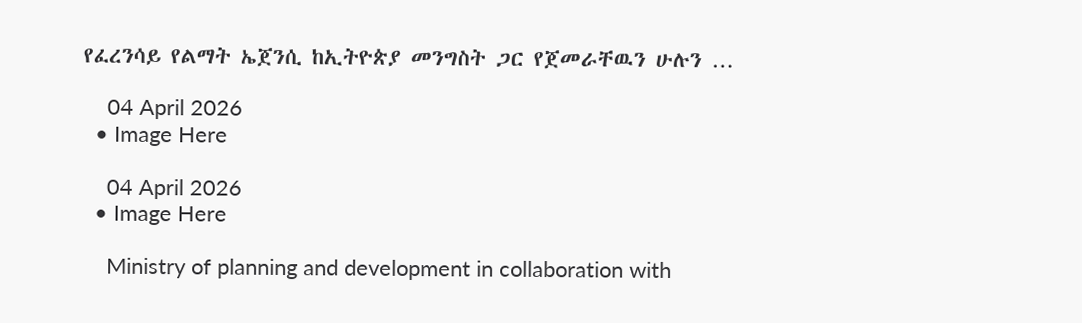የፈረንሳይ የልማት ኤጀንሲ ከኢትዮጵያ መንግስት ጋር የጀመራቸዉን ሁሉን …

    04 April 2026
  • Image Here

    04 April 2026
  • Image Here

    Ministry of planning and development in collaboration with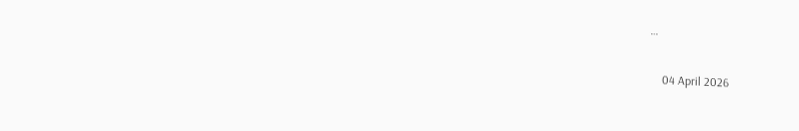…

    04 April 2026